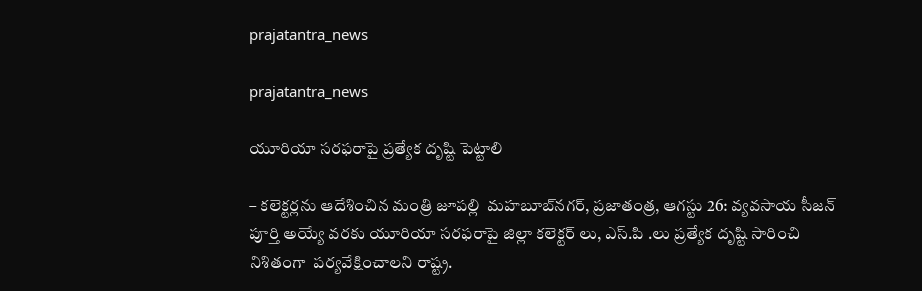prajatantra_news

prajatantra_news

యూరియా స‌ర‌ఫ‌రాపై ప్ర‌త్యేక దృష్టి పెట్టాలి

– క‌లెక్ట‌ర్ల‌ను ఆదేశించిన మంత్రి జూప‌ల్లి  మ‌హ‌బూబ్‌న‌గ‌ర్‌, ప్ర‌జాతంత్ర‌, ఆగ‌స్టు 26: వ్యవసాయ సీజన్ పూర్తి అయ్యే వరకు యూరియా సరఫరాపై జిల్లా కలెక్టర్ లు, ఎస్.పి .లు ప్రత్యేక దృష్టి సారించి నిశితంగా  పర్యవేక్షించాల‌ని రాష్ట్ర.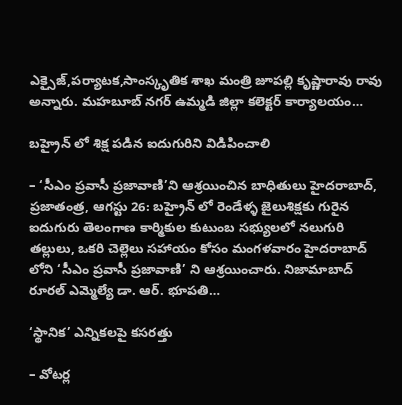ఎక్సైజ్,పర్యాటక,సాంస్కృతిక శాఖ మంత్రి జూపల్లి కృష్ణారావు రావు అన్నారు. మహబూబ్ నగర్ ఉమ్మడి జిల్లా కలెక్టర్ కార్యాలయం…

బ‌హ్రైన్ లో శిక్ష ప‌డిన ఐదుగురిని విడిపించాలి

– ‘సీఎం ప్రవాసీ ప్రజావాణి’ని ఆశ్ర‌యించిన బాధితులు హైద‌రాబాద్‌, ప్ర‌జాతంత్ర‌, ఆగ‌స్టు 26: బ‌హ్రైన్ లో రెండేళ్ళ జైలుశిక్షకు గురైన‌ ఐదుగురు తెలంగాణ కార్మికుల కుటుంబ సభ్యులలో నలుగురి తల్లులు, ఒకరి చెల్లెలు సహాయం కోసం మంగళవారం హైదరాబాద్ లోని ‘సీఎం ప్రవాసీ ప్రజావాణి’ ని ఆశ్రయించారు. నిజామాబాద్ రూరల్ ఎమ్మెల్యే డా. ఆర్. భూపతి…

‘స్థానిక’ ఎన్నికలపై కసరత్తు

– వోటర్ల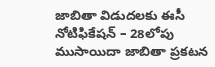జాబితా విడుదలకు ఈసీ నోటిఫికేషన్‌ – 28లోపు ముసాయిదా జాబితా ప్రకటన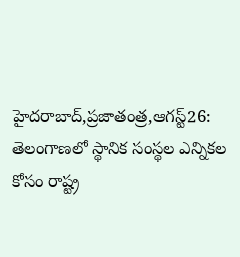హైదరాబాద్‌,ప్రజాతంత్ర,ఆగస్ట్26: తెలంగాణలో స్థానిక సంస్థల ఎన్నికల కోసం రాష్ట్ర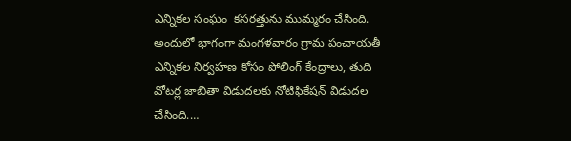ఎన్నికల సంఘం  కసరత్తును ముమ్మరం చేసింది. అందులో భాగంగా మంగళవారం గ్రామ పంచాయతీ ఎన్నికల నిర్వహణ కోసం పోలింగ్‌ ‌కేంద్రాలు, తుది వోటర్ల జాబితా విడుదలకు నోటిఫికేషన్‌ ‌విడుదల చేసింది.…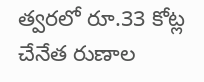త్వరలో రూ.33 కోట్ల చేనేత రుణాల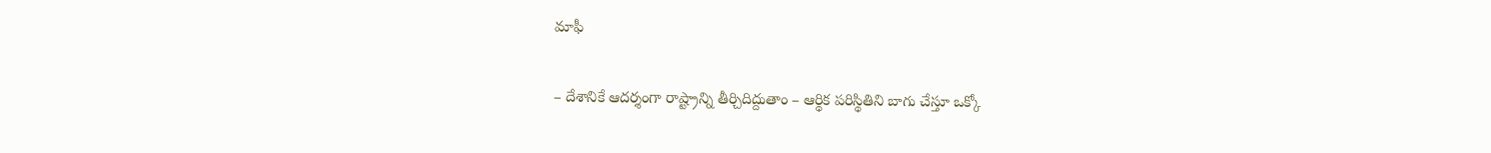మాఫీ

– దేశానికే ఆదర్శంగా రాష్ట్రాన్ని తీర్చిదిద్దుతాం – ఆర్థిక పరిస్థితిని బాగు చేస్తూ ఒక్కో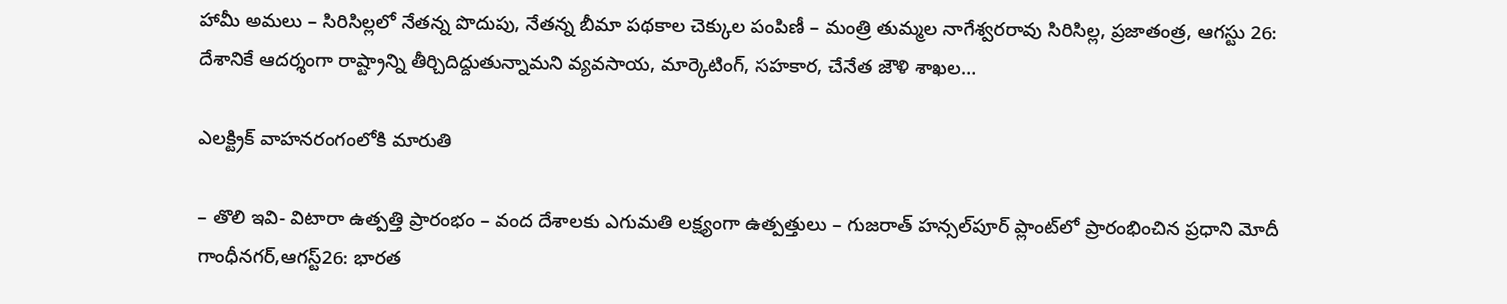హామీ అమలు – సిరిసిల్లలో నేతన్న పొదుపు, నేతన్న బీమా పథకాల చెక్కుల పంపిణీ – మంత్రి తుమ్మల నాగేశ్వరరావు సిరిసిల్ల, ప్రజాతంత్ర, ఆగస్టు 26: దేశానికే ఆదర్శంగా రాష్ట్రాన్ని తీర్చిదిద్దుతున్నామని వ్యవసాయ, మార్కెటింగ్‌, సహకార, చేనేత జౌళి శాఖల…

ఎలక్ట్రిక్‌ ‌వాహనరంగంలోకి మారుతి

– తొలి ఇవి- విటారా ఉత్పత్తి ప్రారంభం – వంద దేశాలకు ఎగుమతి లక్ష్యంగా ఉత్పత్తులు – గుజరాత్‌ ‌హన్సల్‌పూర్‌ ‌ప్లాంట్‌లో ప్రారంభించిన ప్రధాని మోదీ గాంధీనగర్‌,ఆగస్ట్26: భారత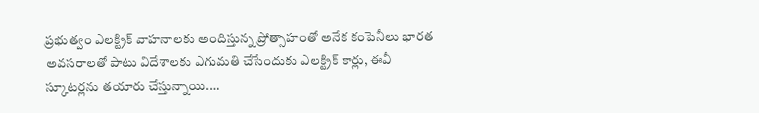ప్రభుత్వం ఎలక్ట్రిక్‌ ‌వాహనాలకు అందిస్తున్న ప్రోత్సాహంతో అనేక కంపెనీలు భారత అవసరాలతో పాటు విదేశాలకు ఎగుమతి చేసేందుకు ఎలక్ట్రిక్‌ ‌కార్లు, ఈవీ స్కూటర్లను తయారు చేస్తున్నాయి.…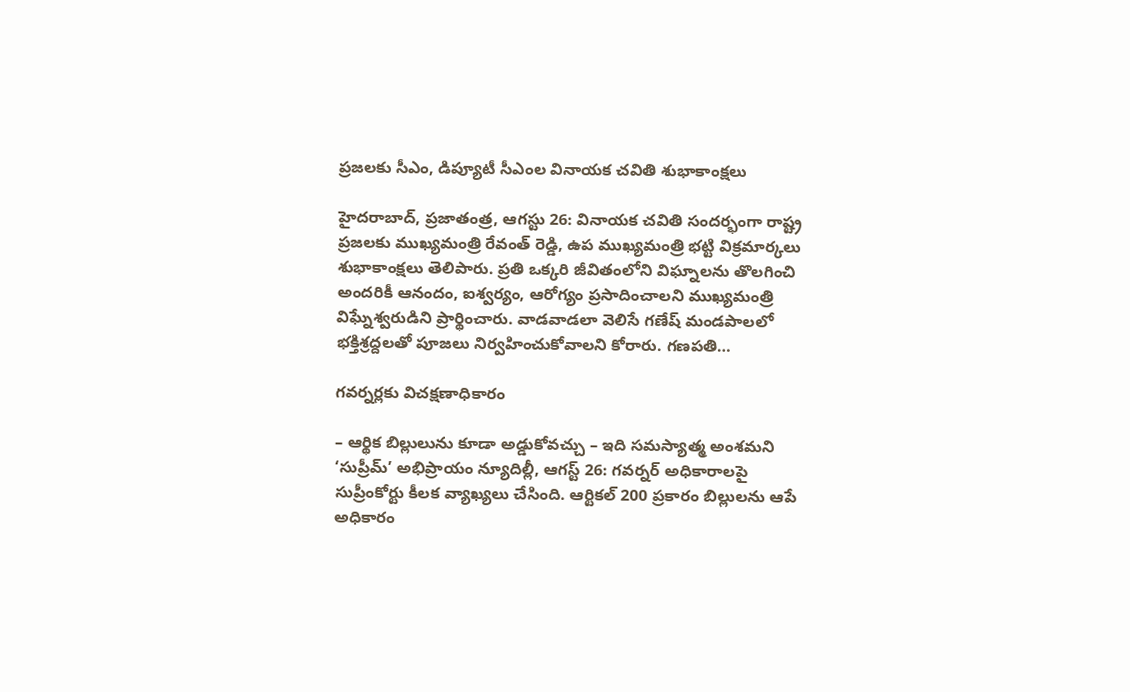ప్రజలకు సీఎం, డిప్యూటీ సీఎంల వినాయక చవితి శుభాకాంక్షలు

హైదరాబాద్‌, ప్రజాతంత్ర, ఆగస్టు 26: వినాయక చవితి సందర్భంగా రాష్ట్ర ప్రజలకు ముఖ్యమంత్రి రేవంత్‌ రెడ్డి, ఉప ముఖ్యమంత్రి భట్టి విక్రమార్కలు శుభాకాంక్షలు తెలిపారు. ప్రతి ఒక్కరి జీవితంలోని విఘ్నాలను తొలగించి అందరికీ ఆనందం, ఐశ్వర్యం, ఆరోగ్యం ప్రసాదించాలని ముఖ్యమంత్రి విఘ్నేశ్వరుడిని ప్రార్థించారు. వాడవాడలా వెలిసే గణేష్‌ మండపాలలో భక్తిశ్రద్దలతో పూజలు నిర్వహించుకోవాలని కోరారు. గణపతి…

గవర్నర్లకు విచక్షణాధికారం

– ఆర్థిక బిల్లులును కూడా అడ్డుకోవచ్చు – ఇది సమస్యాత్మ అంశమని ‘సుప్రీమ్‌’ అభిప్రాయం న్యూదిల్లీ, ఆగస్ట్ 26: గవర్నర్‌ అధికారాలపై సుప్రీంకోర్టు కీలక వ్యాఖ్యలు చేసింది. ఆర్టికల్‌ 200 ప్రకారం బిల్లులను ఆపే అధికారం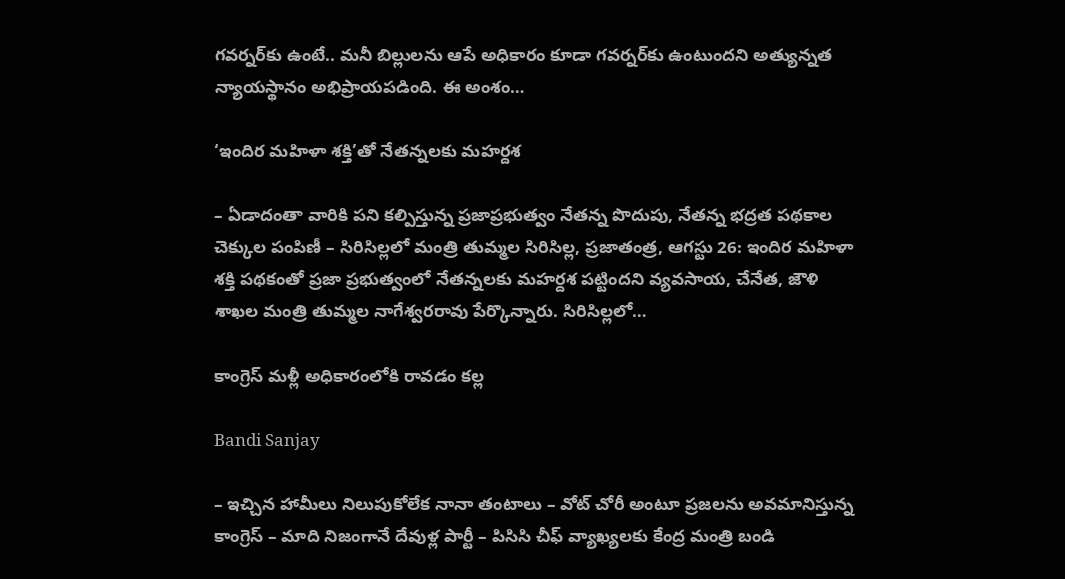గవర్నర్‌కు ఉంటే.. మనీ బిల్లులను ఆపే అధికారం కూడా గవర్నర్‌కు ఉంటుందని అత్యున్నత న్యాయస్థానం అభిప్రాయపడింది. ఈ అంశం…

‘ఇందిర మహిళా శక్తి’తో నేతన్నలకు మహర్దశ

– ఏడాదంతా వారికి పని కల్పిస్తున్న ప్రజాప్రభుత్వం నేతన్న పొదుపు, నేతన్న భద్రత పథకాల చెక్కుల పంపిణీ – సిరిసిల్లలో మంత్రి తుమ్మల సిరిసిల్ల, ప్రజాతంత్ర, ఆగస్టు 26: ఇందిర మహిళా శక్తి పథకంతో ప్రజా ప్రభుత్వంలో నేతన్నలకు మహర్దశ పట్టిందని వ్యవసాయ, చేనేత, జౌళి శాఖల మంత్రి తుమ్మల నాగేశ్వరరావు పేర్కొన్నారు. సిరిసిల్లలో…

కాంగ్రెస్‌ ‌మళ్లీ అధికారంలోకి రావడం కల్ల

Bandi Sanjay

– ఇచ్చిన హామీలు నిలుపుకోలేక నానా తంటాలు – వోట్‌ ‌చోరీ అంటూ ప్రజలను అవమానిస్తున్న కాంగ్రెస్‌ – మాది నిజంగానే దేవుళ్ల పార్టీ – పిసిసి చీఫ్‌ ‌వ్యాఖ్యలకు కేంద్ర మంత్రి బండి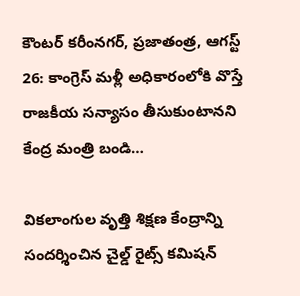కౌంటర్‌ ‌కరీంనగర్‌, ప్రజాతంత్ర, ఆగస్ట్ 26: కాంగ్రెస్‌ ‌మళ్లీ అధికారంలోకి వొస్తే రాజకీయ సన్యాసం తీసుకుంటానని కేంద్ర మంత్రి బండి…

వికలాంగుల వృత్తి శిక్షణ కేంద్రాన్ని సందర్శించిన చైల్డ్‌ రైట్స్‌ కమిషన్‌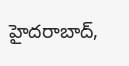హైదరాబాద్‌,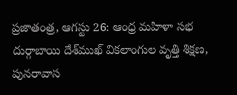ప్రజాతంత్ర, ఆగస్టు 26: ఆంధ్ర మహిళా సభ దుర్గాబాయి దేశ్‌ముఖ్‌ వికలాంగుల వృత్తి శిక్షణ, పునరావాస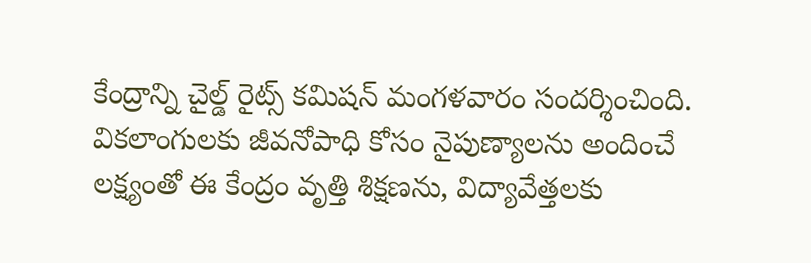కేంద్రాన్ని చైల్డ్‌ రైట్స్‌ కమిషన్‌ మంగళవారం సందర్శించింది. వికలాంగులకు జీవనోపాధి కోసం నైపుణ్యాలను అందించే లక్ష్యంతో ఈ కేంద్రం వృత్తి శిక్షణను, విద్యావేత్తలకు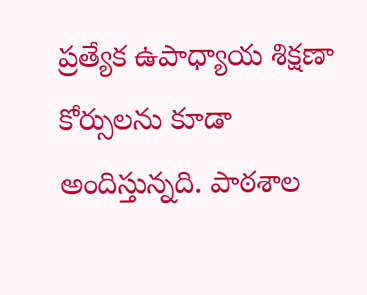ప్రత్యేక ఉపాధ్యాయ శిక్షణా కోర్సులను కూడా అందిస్తున్నది. పాఠశాల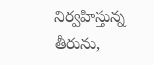నిర్వహిస్తున్న తీరును,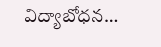విద్యాబోధన…